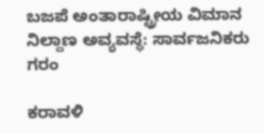ಬಜಪೆ ಅಂತಾರಾಷ್ಟ್ರೀಯ ವಿಮಾನ ನಿಲ್ದಾಣ ಅವ್ಯವಸ್ಥೆ: ಸಾರ್ವಜನಿಕರು ಗರಂ

ಕರಾವಳಿ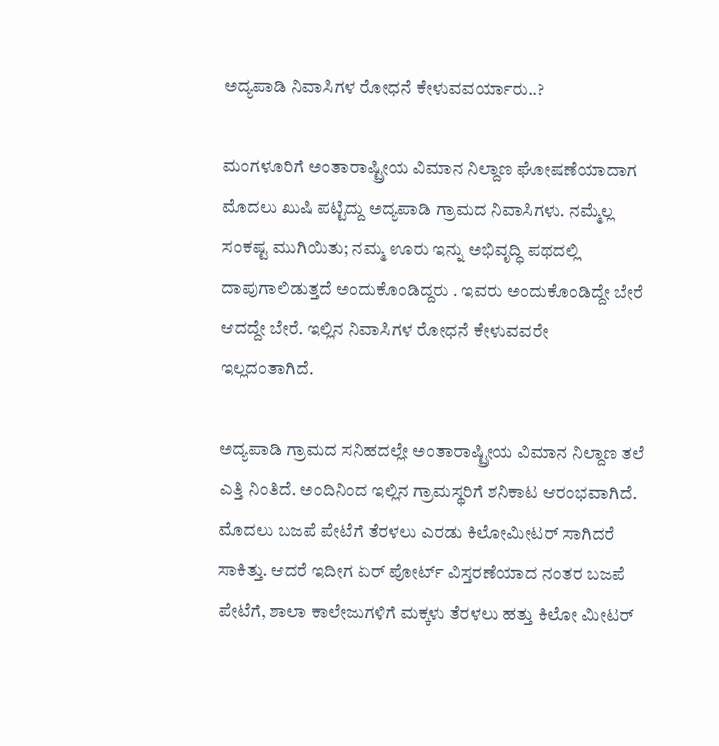ಅದ್ಯಪಾಡಿ ನಿವಾಸಿಗಳ ರೋಧನೆ ಕೇಳುವವರ್ಯಾರು..?

ಮಂಗಳೂರಿಗೆ ಅಂತಾರಾಷ್ಟ್ರೀಯ ವಿಮಾನ ನಿಲ್ದಾಣ ಘೋಷಣೆಯಾದಾಗ ಮೊದಲು ಖುಷಿ ಪಟ್ಟಿದ್ದು ಅದ್ಯಪಾಡಿ ಗ್ರಾಮದ ನಿವಾಸಿಗಳು. ನಮ್ಮೆಲ್ಲ ಸಂಕಷ್ಟ ಮುಗಿಯಿತು; ನಮ್ಮ ಊರು ಇನ್ನು ಅಭಿವೃದ್ಧಿ ಪಥದಲ್ಲಿ ದಾಪುಗಾಲಿಡುತ್ತದೆ ಅಂದುಕೊಂಡಿದ್ದರು . ಇವರು ಅಂದುಕೊಂಡಿದ್ದೇ ಬೇರೆ ಆದದ್ದೇ ಬೇರೆ. ಇಲ್ಲಿನ ನಿವಾಸಿಗಳ ರೋಧನೆ ಕೇಳುವವರೇ ಇಲ್ಲದಂತಾಗಿದೆ.

ಅದ್ಯಪಾಡಿ ಗ್ರಾಮದ ಸನಿಹದಲ್ಲೇ ಅಂತಾರಾಷ್ಟ್ರೀಯ ವಿಮಾನ ನಿಲ್ದಾಣ ತಲೆ ಎತ್ತಿ ನಿಂತಿದೆ. ಅಂದಿನಿಂದ ಇಲ್ಲಿನ ಗ್ರಾಮಸ್ಥರಿಗೆ ಶನಿಕಾಟ ಆರಂಭವಾಗಿದೆ. ಮೊದಲು ಬಜಪೆ ಪೇಟೆಗೆ ತೆರಳಲು ಎರಡು ಕಿಲೋಮೀಟರ್ ಸಾಗಿದರೆ ಸಾಕಿತ್ತು. ಆದರೆ ಇದೀಗ ಏರ್ ಪೋರ್ಟ್ ವಿಸ್ತರಣೆಯಾದ ನಂತರ ಬಜಪೆ ಪೇಟೆಗೆ, ಶಾಲಾ ಕಾಲೇಜುಗಳಿಗೆ ಮಕ್ಕಳು ತೆರಳಲು ಹತ್ತು ಕಿಲೋ ಮೀಟರ್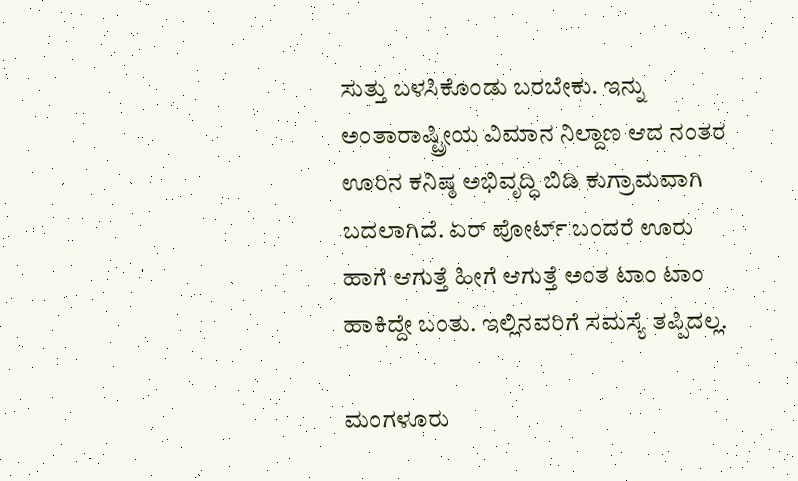ಸುತ್ತು ಬಳಸಿಕೊಂಡು ಬರಬೇಕು. ಇನ್ನು ಅಂತಾರಾಷ್ಟ್ರೀಯ ವಿಮಾನ ನಿಲ್ದಾಣ ಆದ ನಂತರ ಊರಿನ ಕನಿಷ್ಠ ಅಭಿವೃದ್ಧಿ ಬಿಡಿ ಕುಗ್ರಾಮವಾಗಿ ಬದಲಾಗಿದೆ. ಏರ್ ಪೋರ್ಟ್ ಬಂದರೆ ಊರು ಹಾಗೆ ಆಗುತ್ತೆ ಹೀಗೆ ಆಗುತ್ತೆ ಅಂತ ಟಾಂ ಟಾಂ ಹಾಕಿದ್ದೇ ಬಂತು. ಇಲ್ಲಿನವರಿಗೆ ಸಮಸ್ಯೆ ತಪ್ಪಿದಲ್ಲ.

ಮಂಗಳೂರು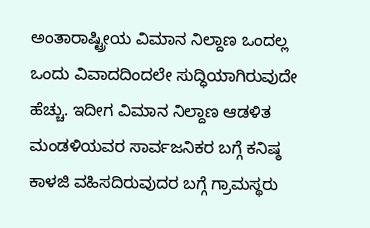ಅಂತಾರಾಷ್ಟ್ರೀಯ ವಿಮಾನ ನಿಲ್ದಾಣ ಒಂದಲ್ಲ ಒಂದು ವಿವಾದದಿಂದಲೇ ಸುದ್ಧಿಯಾಗಿರುವುದೇ ಹೆಚ್ಚು. ಇದೀಗ ವಿಮಾನ ನಿಲ್ದಾಣ ಆಡಳಿತ ಮಂಡಳಿಯವರ ಸಾರ್ವಜನಿಕರ ಬಗ್ಗೆ ಕನಿಷ್ಠ ಕಾಳಜಿ ವಹಿಸದಿರುವುದರ ಬಗ್ಗೆ ಗ್ರಾಮಸ್ಥರು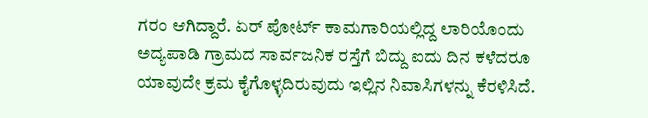ಗರಂ ಆಗಿದ್ದಾರೆ. ಏರ್ ಪೋರ್ಟ್ ಕಾಮಗಾರಿಯಲ್ಲಿದ್ದ ಲಾರಿಯೊಂದು ಅದ್ಯಪಾಡಿ ಗ್ರಾಮದ ಸಾರ್ವಜನಿಕ ರಸ್ತೆಗೆ ಬಿದ್ದು ಐದು ದಿನ ಕಳೆದರೂ ಯಾವುದೇ ಕ್ರಮ ಕೈಗೊಳ್ಳದಿರುವುದು ಇಲ್ಲಿನ ನಿವಾಸಿಗಳನ್ನು ಕೆರಳಿಸಿದೆ.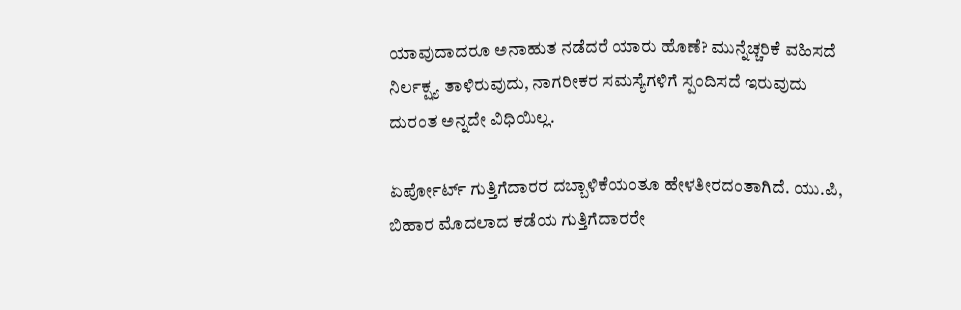ಯಾವುದಾದರೂ ಅನಾಹುತ ನಡೆದರೆ ಯಾರು ಹೊಣೆ? ಮುನ್ನೆಚ್ಚರಿಕೆ ವಹಿಸದೆ ನಿರ್ಲಕ್ಷ್ಯ ತಾಳಿರುವುದು, ನಾಗರೀಕರ ಸಮಸ್ಯೆಗಳಿಗೆ ಸ್ಪಂದಿಸದೆ ಇರುವುದು ದುರಂತ ಅನ್ನದೇ ವಿಧಿಯಿಲ್ಲ.

ಏರ್ಪೋರ್ಟ್ ಗುತ್ತಿಗೆದಾರರ ದಬ್ಬಾಳಿಕೆಯಂತೂ ಹೇಳತೀರದಂತಾಗಿದೆ. ಯು.ಪಿ, ಬಿಹಾರ ಮೊದಲಾದ ಕಡೆಯ ಗುತ್ತಿಗೆದಾರರೇ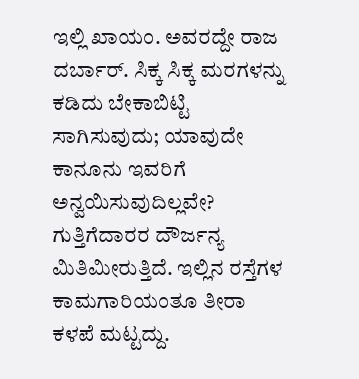ಇಲ್ಲಿ ಖಾಯಂ. ಅವರದ್ದೇ ರಾಜ ದರ್ಬಾರ್. ಸಿಕ್ಕ ಸಿಕ್ಕ ಮರಗಳನ್ನು ಕಡಿದು ಬೇಕಾಬಿಟ್ಟಿ ಸಾಗಿಸುವುದು; ಯಾವುದೇ ಕಾನೂನು ಇವರಿಗೆ ಅನ್ವಯಿಸುವುದಿಲ್ಲವೇ? ಗುತ್ತಿಗೆದಾರರ ದೌರ್ಜನ್ಯ ಮಿತಿಮೀರುತ್ತಿದೆ. ಇಲ್ಲಿನ ರಸ್ತೆಗಳ ಕಾಮಗಾರಿಯಂತೂ ತೀರಾ ಕಳಪೆ ಮಟ್ಟದ್ದು.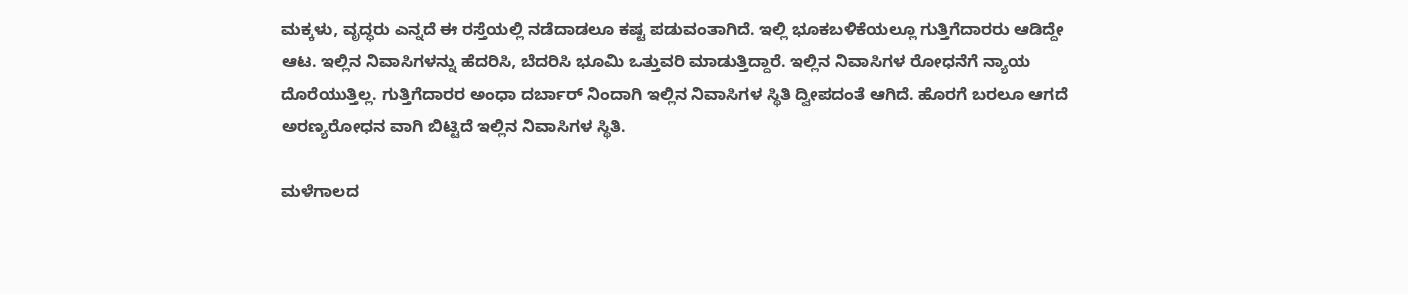ಮಕ್ಕಳು, ವೃದ್ಧರು ಎನ್ನದೆ ಈ ರಸ್ತೆಯಲ್ಲಿ ನಡೆದಾಡಲೂ ಕಷ್ಟ ಪಡುವಂತಾಗಿದೆ. ಇಲ್ಲಿ ಭೂಕಬಳಿಕೆಯಲ್ಲೂ ಗುತ್ತಿಗೆದಾರರು ಆಡಿದ್ದೇ ಆಟ. ಇಲ್ಲಿನ ನಿವಾಸಿಗಳನ್ನು ಹೆದರಿಸಿ, ಬೆದರಿಸಿ ಭೂಮಿ ಒತ್ತುವರಿ ಮಾಡುತ್ತಿದ್ದಾರೆ. ಇಲ್ಲಿನ ನಿವಾಸಿಗಳ ರೋಧನೆಗೆ ನ್ಯಾಯ ದೊರೆಯುತ್ತಿಲ್ಲ. ಗುತ್ತಿಗೆದಾರರ ಅಂಧಾ ದರ್ಬಾರ್ ನಿಂದಾಗಿ ಇಲ್ಲಿನ ನಿವಾಸಿಗಳ ಸ್ಥಿತಿ ದ್ವೀಪದಂತೆ ಆಗಿದೆ. ಹೊರಗೆ ಬರಲೂ ಆಗದೆ ಅರಣ್ಯರೋಧನ ವಾಗಿ ಬಿಟ್ಟಿದೆ ಇಲ್ಲಿನ ನಿವಾಸಿಗಳ ಸ್ಥಿತಿ.

ಮಳೆಗಾಲದ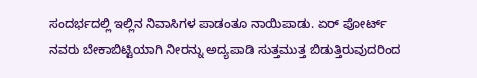ಸಂದರ್ಭದಲ್ಲಿ ಇಲ್ಲಿನ ನಿವಾಸಿಗಳ ಪಾಡಂತೂ ನಾಯಿಪಾಡು. ಏರ್ ಪೋರ್ಟ್ ನವರು ಬೇಕಾಬಿಟ್ಟಿಯಾಗಿ ನೀರನ್ನು ಅದ್ಯಪಾಡಿ ಸುತ್ತಮುತ್ತ ಬಿಡುತ್ತಿರುವುದರಿಂದ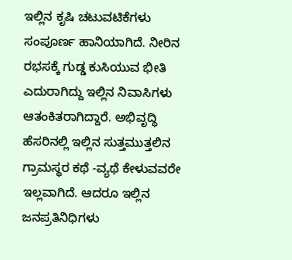ಇಲ್ಲಿನ ಕೃಷಿ ಚಟುವಟಿಕೆಗಳು ಸಂಪೂರ್ಣ ಹಾನಿಯಾಗಿದೆ. ನೀರಿನ ರಭಸಕ್ಕೆ ಗುಡ್ಡ ಕುಸಿಯುವ ಭೀತಿ ಎದುರಾಗಿದ್ದು ಇಲ್ಲಿನ ನಿವಾಸಿಗಳು ಆತಂಕಿತರಾಗಿದ್ದಾರೆ. ಅಭಿವೃದ್ಧಿ ಹೆಸರಿನಲ್ಲಿ ಇಲ್ಲಿನ ಸುತ್ತಮುತ್ತಲಿನ ಗ್ರಾಮಸ್ಥರ ಕಥೆ -ವ್ಯಥೆ ಕೇಳುವವರೇ ಇಲ್ಲವಾಗಿದೆ. ಆದರೂ ಇಲ್ಲಿನ ಜನಪ್ರತಿನಿಧಿಗಳು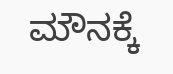ಮೌನಕ್ಕೆ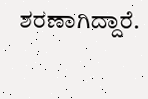ಶರಣಾಗಿದ್ದಾರೆ.